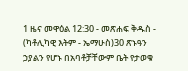1 ዜና መዋዕል 12:30 - መጽሐፍ ቅዱስ - (ካቶሊካዊ እትም - ኤማሁስ)30 ጽኑዓን ኃያልን የሆኑ በአባቶቻቸውም ቤት የታወቁ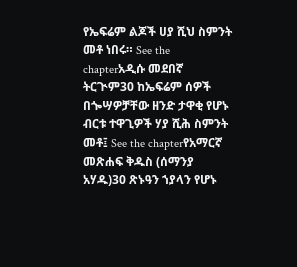የኤፍሬም ልጆች ሀያ ሺህ ስምንት መቶ ነበሩ። See the chapterአዲሱ መደበኛ ትርጒም30 ከኤፍሬም ሰዎች በጐሣዎቻቸው ዘንድ ታዋቂ የሆኑ ብርቱ ተዋጊዎች ሃያ ሺሕ ስምንት መቶ፤ See the chapterየአማርኛ መጽሐፍ ቅዱስ (ሰማንያ አሃዱ)30 ጽኑዓን ኀያላን የሆኑ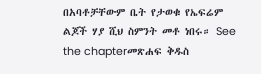በአባቶቻቸውም ቤት የታወቁ የኤፍሬም ልጆች ሃያ ሺህ ስምንት መቶ ነበሩ። See the chapterመጽሐፍ ቅዱስ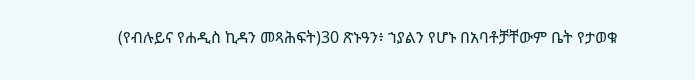(የብሉይና የሐዲስ ኪዳን መጻሕፍት)30 ጽኑዓን፥ ኀያልን የሆኑ በአባቶቻቸውም ቤት የታወቁ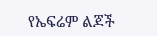የኤፍሬም ልጆች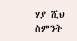ሃያ ሺህ ስምንት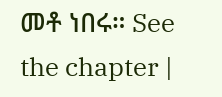መቶ ነበሩ። See the chapter |